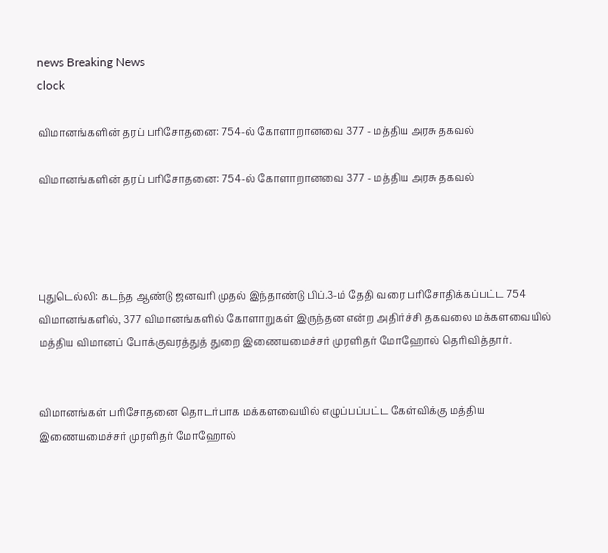news Breaking News
clock

விமானங்களின் தரப் பரிசோதனை: 754-ல் கோளாறானவை 377 - மத்திய அரசு தகவல்

விமானங்களின் தரப் பரிசோதனை: 754-ல் கோளாறானவை 377 - மத்திய அரசு தகவல்




புதுடெல்லி: கடந்த ஆண்டு ஜனவரி முதல் இந்தாண்டு பிப்.3-ம் தேதி வரை பரிசோதிக்கப்பட்ட 754 விமானங்களில், 377 விமானங்களில் கோளாறுகள் இருந்தன என்ற அதிர்ச்சி தகவலை மக்களவையில் மத்திய விமானப் போக்குவரத்துத் துறை இணையமைச்சர் முரளிதர் மோஹோல் தெரிவித்தார்.


விமானங்கள் பரிசோதனை தொடர்பாக மக்களவையில் எழுப்பப்பட்ட கேள்விக்கு மத்திய இணையமைச்சர் முரளிதர் மோஹோல்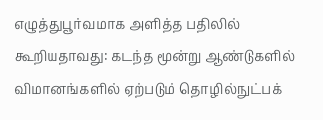எழுத்துபூர்வமாக அளித்த பதிலில் கூறியதாவது: கடந்த மூன்று ஆண்டுகளில் விமானங்களில் ஏற்படும் தொழில்நுட்பக்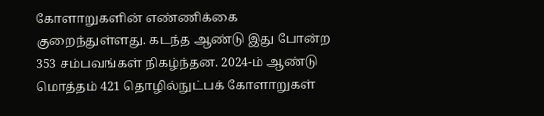கோளாறுகளின் எண்ணிக்கை குறைந்துள்ளது. கடந்த ஆண்டு இது போன்ற 353 சம்பவங்கள் நிகழ்ந்தன. 2024-ம் ஆண்டு மொத்தம் 421 தொழில்நுட்பக் கோளாறுகள்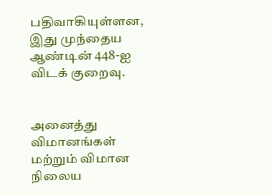பதிவாகியுள்ளன, இது முந்தைய ஆண்டின் 448-ஐ விடக் குறைவு.


அனைத்து விமானங்கள் மற்றும் விமான நிலைய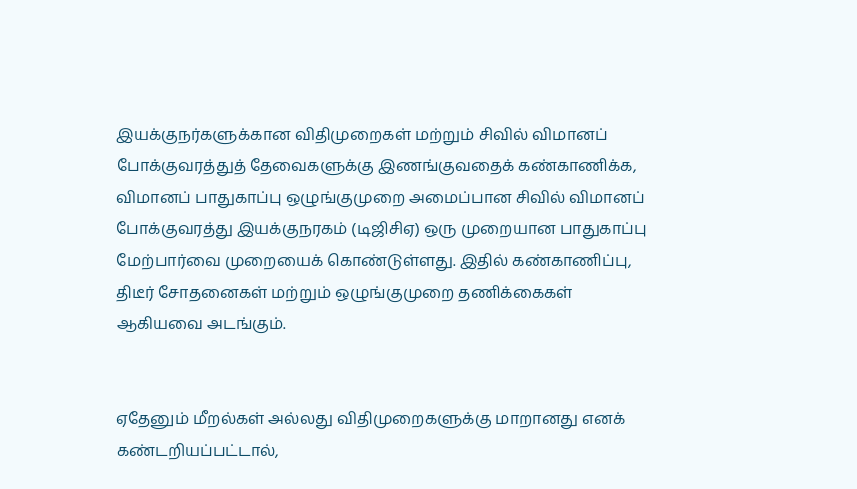இயக்குநர்களுக்கான விதிமுறைகள் மற்றும் சிவில் விமானப் போக்குவரத்துத் தேவைகளுக்கு இணங்குவதைக் கண்காணிக்க, விமானப் பாதுகாப்பு ஒழுங்குமுறை அமைப்பான சிவில் விமானப் போக்குவரத்து இயக்குநரகம் (டிஜிசிஏ) ஒரு முறையான பாதுகாப்பு மேற்பார்வை முறையைக் கொண்டுள்ளது. இதில் கண்காணிப்பு, திடீர் சோதனைகள் மற்றும் ஒழுங்குமுறை தணிக்கைகள் ஆகியவை அடங்கும்.


ஏதேனும் மீறல்கள் அல்லது விதிமுறைகளுக்கு மாறானது எனக் கண்டறியப்பட்டால்,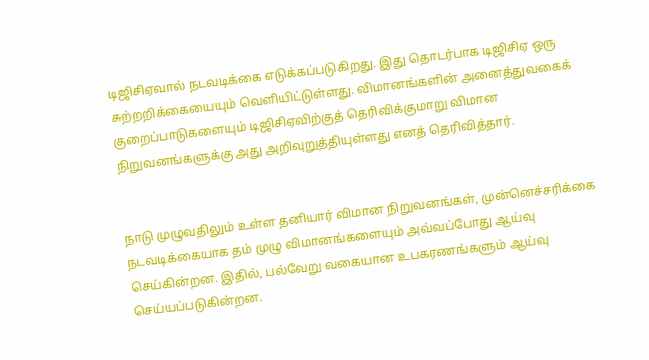டிஜிசிஏவால் நடவடிக்கை எடுக்கப்படுகிறது. இது தொடர்பாக டிஜிசிஏ ஒரு சுற்றறிக்கையையும் வெளியிட்டுள்ளது. விமானங்களின் அனைத்துவகைக் குறைப்பாடுகளையும் டிஜிசிஏவிற்குத் தெரிவிக்குமாறு விமான நிறுவனங்களுக்கு அது அறிவுறுத்தியுள்ளது எனத் தெரிவித்தார்.


நாடு முழுவதிலும் உள்ள தனியார் விமான நிறுவனங்கள், முன்னெச்சரிக்கை நடவடிக்கையாக தம் முழு விமானங்களையும் அவ்வப்போது ஆய்வு செய்கின்றன. இதில், பல்வேறு வகையான உபகரணங்களும் ஆய்வு செய்யப்படுகின்றன.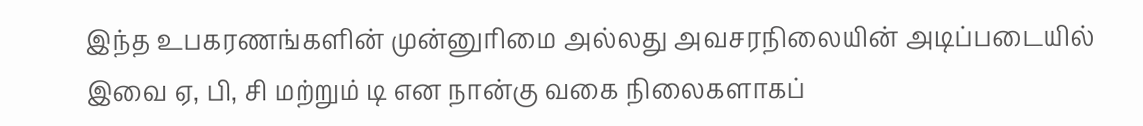இந்த உபகரணங்களின் முன்னுரிமை அல்லது அவசரநிலையின் அடிப்படையில் இவை ஏ, பி, சி மற்றும் டி என நான்கு வகை நிலைகளாகப்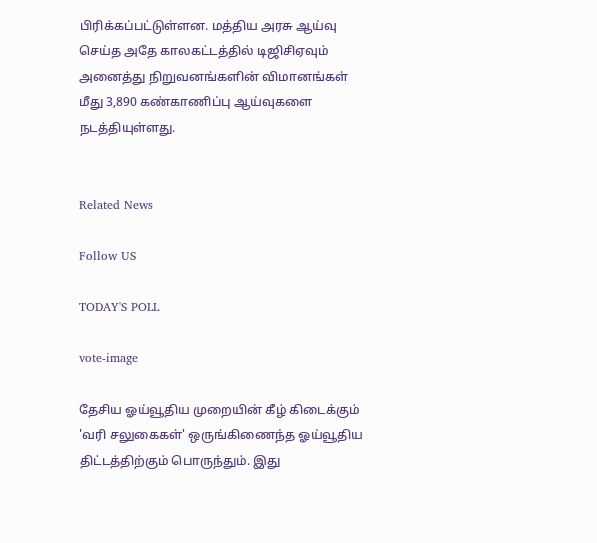பிரிக்கப்பட்டுள்ளன. மத்திய அரசு ஆய்வு செய்த அதே காலகட்டத்தில் டிஜிசிஏவும் அனைத்து நிறுவனங்களின் விமானங்கள் மீது 3,890 கண்காணிப்பு ஆய்வுகளை நடத்தியுள்ளது.


Related News

Follow US

TODAY'S POLL

vote-image

தேசிய ஓய்வூதிய முறையின் கீழ் கிடைக்கும் 'வரி சலுகைகள்' ஒருங்கிணைந்த ஓய்வூதிய திட்டத்திற்கும் பொருந்தும். இது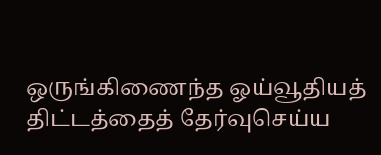ஒருங்கிணைந்த ஓய்வூதியத் திட்டத்தைத் தேர்வுசெய்ய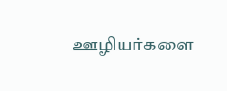ஊழியர்களை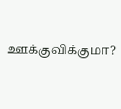ஊக்குவிக்குமா?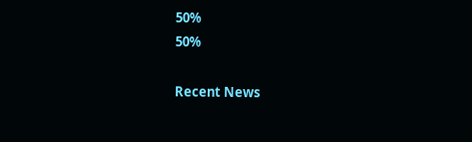50%
50%

Recent News